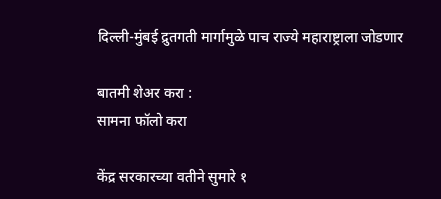दिल्ली-मुंबई द्रुतगती मार्गामुळे पाच राज्ये महाराष्ट्राला जोडणार

बातमी शेअर करा :
सामना फॉलो करा

केंद्र सरकारच्या वतीने सुमारे १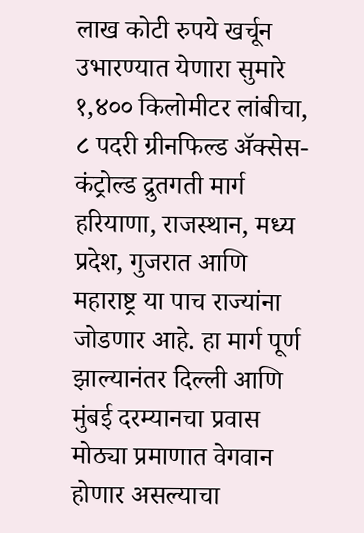लाख कोटी रुपये खर्चून उभारण्यात येणारा सुमारे १,४०० किलोमीटर लांबीचा, ८ पदरी ग्रीनफिल्ड ॲक्सेस-कंट्रोल्ड द्रुतगती मार्ग हरियाणा, राजस्थान, मध्य प्रदेश, गुजरात आणि महाराष्ट्र या पाच राज्यांना जोडणार आहे. हा मार्ग पूर्ण झाल्यानंतर दिल्ली आणि मुंबई दरम्यानचा प्रवास मोठ्या प्रमाणात वेगवान होणार असल्याचा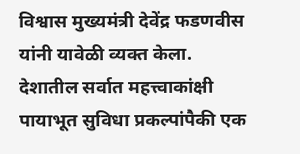विश्वास मुख्यमंत्री देवेंद्र फडणवीस यांनी यावेळी व्यक्त केला. देशातील सर्वात महत्त्वाकांक्षी पायाभूत सुविधा प्रकल्पांपैकी एक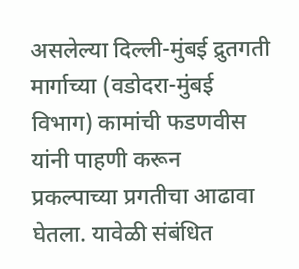असलेल्या दिल्ली-मुंबई द्रुतगती मार्गाच्या (वडोदरा-मुंबई विभाग) कामांची फडणवीस यांनी पाहणी करून प्रकल्पाच्या प्रगतीचा आढावा घेतला. यावेळी संबंधित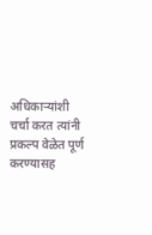अधिकाऱ्यांशी चर्चा करत त्यांनी प्रकल्प वेळेत पूर्ण करण्यासह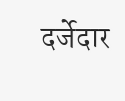दर्जेदार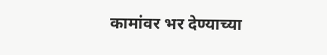कामांवर भर देण्याच्या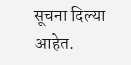सूचना दिल्या आहेत.